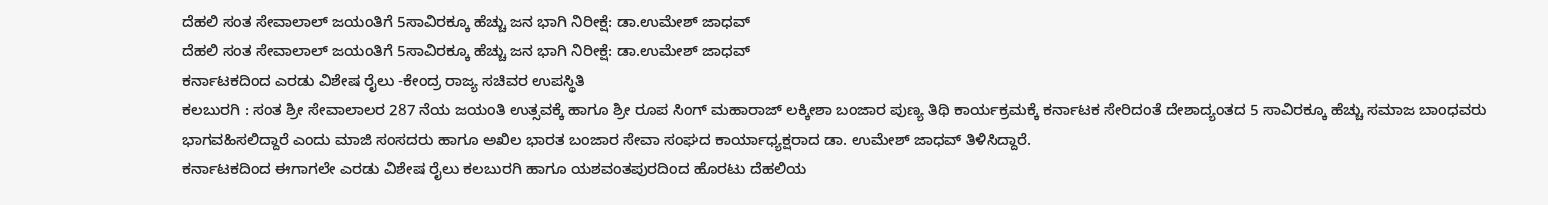ದೆಹಲಿ ಸಂತ ಸೇವಾಲಾಲ್ ಜಯಂತಿಗೆ 5ಸಾವಿರಕ್ಕೂ ಹೆಚ್ಚು ಜನ ಭಾಗಿ ನಿರೀಕ್ಷೆ: ಡಾ.ಉಮೇಶ್ ಜಾಧವ್
ದೆಹಲಿ ಸಂತ ಸೇವಾಲಾಲ್ ಜಯಂತಿಗೆ 5ಸಾವಿರಕ್ಕೂ ಹೆಚ್ಚು ಜನ ಭಾಗಿ ನಿರೀಕ್ಷೆ: ಡಾ.ಉಮೇಶ್ ಜಾಧವ್
ಕರ್ನಾಟಕದಿಂದ ಎರಡು ವಿಶೇಷ ರೈಲು -ಕೇಂದ್ರ ರಾಜ್ಯ ಸಚಿವರ ಉಪಸ್ಥಿತಿ
ಕಲಬುರಗಿ : ಸಂತ ಶ್ರೀ ಸೇವಾಲಾಲರ 287 ನೆಯ ಜಯಂತಿ ಉತ್ಸವಕ್ಕೆ ಹಾಗೂ ಶ್ರೀ ರೂಪ ಸಿಂಗ್ ಮಹಾರಾಜ್ ಲಕ್ಕೀಶಾ ಬಂಜಾರ ಪುಣ್ಯ ತಿಥಿ ಕಾರ್ಯಕ್ರಮಕ್ಕೆ ಕರ್ನಾಟಕ ಸೇರಿದಂತೆ ದೇಶಾದ್ಯಂತದ 5 ಸಾವಿರಕ್ಕೂ ಹೆಚ್ಚು ಸಮಾಜ ಬಾಂಧವರು ಭಾಗವಹಿಸಲಿದ್ದಾರೆ ಎಂದು ಮಾಜಿ ಸಂಸದರು ಹಾಗೂ ಅಖಿಲ ಭಾರತ ಬಂಜಾರ ಸೇವಾ ಸಂಘದ ಕಾರ್ಯಾಧ್ಯಕ್ಷರಾದ ಡಾ. ಉಮೇಶ್ ಜಾಧವ್ ತಿಳಿಸಿದ್ದಾರೆ.
ಕರ್ನಾಟಕದಿಂದ ಈಗಾಗಲೇ ಎರಡು ವಿಶೇಷ ರೈಲು ಕಲಬುರಗಿ ಹಾಗೂ ಯಶವಂತಪುರದಿಂದ ಹೊರಟು ದೆಹಲಿಯ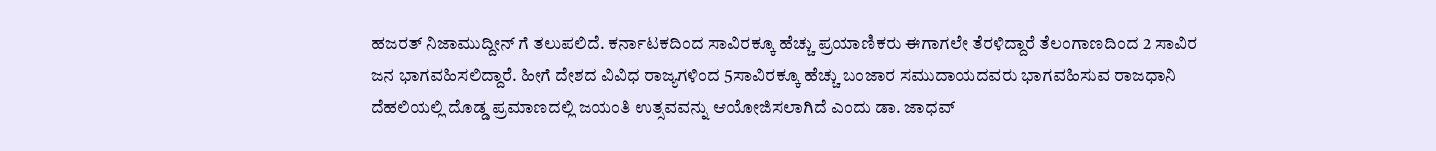ಹಜರತ್ ನಿಜಾಮುದ್ದೀನ್ ಗೆ ತಲುಪಲಿದೆ. ಕರ್ನಾಟಕದಿಂದ ಸಾವಿರಕ್ಕೂ ಹೆಚ್ಚು ಪ್ರಯಾಣಿಕರು ಈಗಾಗಲೇ ತೆರಳಿದ್ದಾರೆ ತೆಲಂಗಾಣದಿಂದ 2 ಸಾವಿರ ಜನ ಭಾಗವಹಿಸಲಿದ್ದಾರೆ. ಹೀಗೆ ದೇಶದ ವಿವಿಧ ರಾಜ್ಯಗಳಿಂದ 5ಸಾವಿರಕ್ಕೂ ಹೆಚ್ಚು ಬಂಜಾರ ಸಮುದಾಯದವರು ಭಾಗವಹಿಸುವ ರಾಜಧಾನಿ ದೆಹಲಿಯಲ್ಲಿ ದೊಡ್ಡ ಪ್ರಮಾಣದಲ್ಲಿ ಜಯಂತಿ ಉತ್ಸವವನ್ನು ಆಯೋಜಿಸಲಾಗಿದೆ ಎಂದು ಡಾ. ಜಾಧವ್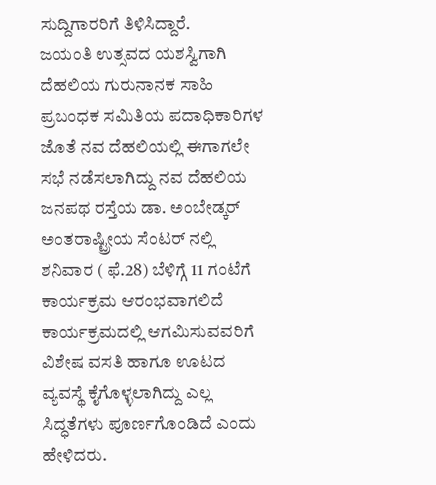ಸುದ್ದಿಗಾರರಿಗೆ ತಿಳಿಸಿದ್ದಾರೆ.
ಜಯಂತಿ ಉತ್ಸವದ ಯಶಸ್ವಿಗಾಗಿ ದೆಹಲಿಯ ಗುರುನಾನಕ ಸಾಹಿ ಪ್ರಬಂಧಕ ಸಮಿತಿಯ ಪದಾಧಿಕಾರಿಗಳ ಜೊತೆ ನವ ದೆಹಲಿಯಲ್ಲಿ ಈಗಾಗಲೇ ಸಭೆ ನಡೆಸಲಾಗಿದ್ದು ನವ ದೆಹಲಿಯ ಜನಪಥ ರಸ್ತೆಯ ಡಾ. ಅಂಬೇಡ್ಕರ್ ಅಂತರಾಷ್ಟ್ರೀಯ ಸೆಂಟರ್ ನಲ್ಲಿ ಶನಿವಾರ ( ಫೆ.28) ಬೆಳಿಗ್ಗೆ 11 ಗಂಟೆಗೆ ಕಾರ್ಯಕ್ರಮ ಆರಂಭವಾಗಲಿದೆ ಕಾರ್ಯಕ್ರಮದಲ್ಲಿ ಆಗಮಿಸುವವರಿಗೆ ವಿಶೇಷ ವಸತಿ ಹಾಗೂ ಊಟದ ವ್ಯವಸ್ಥೆ ಕೈಗೊಳ್ಳಲಾಗಿದ್ದು ಎಲ್ಲ ಸಿದ್ಧತೆಗಳು ಪೂರ್ಣಗೊಂಡಿದೆ ಎಂದು ಹೇಳಿದರು.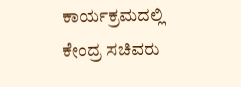ಕಾರ್ಯಕ್ರಮದಲ್ಲಿ ಕೇಂದ್ರ ಸಚಿವರು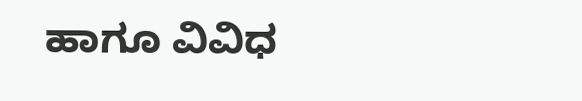ಹಾಗೂ ವಿವಿಧ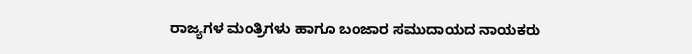ರಾಜ್ಯಗಳ ಮಂತ್ರಿಗಳು ಹಾಗೂ ಬಂಜಾರ ಸಮುದಾಯದ ನಾಯಕರು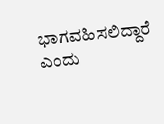ಭಾಗವಹಿಸಲಿದ್ದಾರೆ ಎಂದು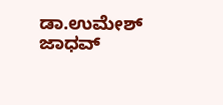ಡಾ.ಉಮೇಶ್ ಜಾಧವ್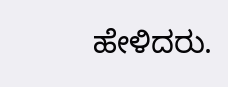ಹೇಳಿದರು.